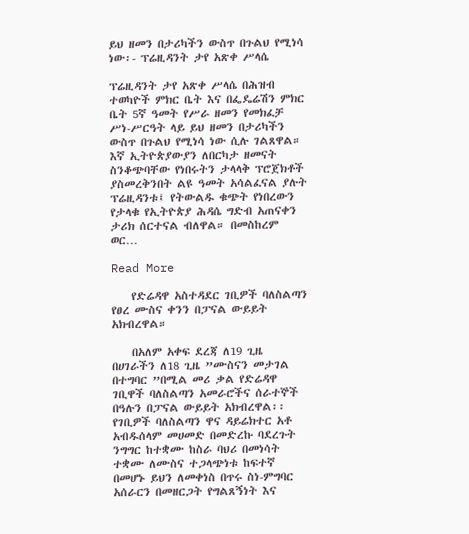ይህ ዘመን በታሪካችን ውስጥ በጉልህ የሚነሳ ነው፡- ፕሬዚዳንት ታየ አጽቀ ሥላሴ

ፕሬዚዳንት ታየ አጽቀ ሥላሴ በሕዝብ ተወካዮች ምክር ቤት እና በፌዴሬሽን ምክር ቤት 5ኛ ዓመት የሥራ ዘመን የመክፈቻ ሥነ-ሥርዓት ላይ ይህ ዘመን በታሪካችን ውስጥ በጉልህ የሚነሳ ነው ሲሉ ገልጸዋል። እኛ ኢትዮጵያውያን ለበርካታ ዘመናት ስንቆጭባቸው የነበሩትን ታላላቅ ፕሮጀክቶች ያስመረቅንበት ልዩ ዓመት አሳልፈናል ያሉት ፕሬዚዳንቱ፤ የትውልዱ ቁጭት የነበረውን የታላቁ የኢትዮጵያ ሕዳሴ ግድብ አጠናቀን ታሪክ ሰርተናል ብለዋል። በመስከረም ወር…

Read More

    የድሬዳዋ አስተዳደር ገቢዎች ባለስልጣን የፀረ ሙስና ቀንን በፓናል ውይይት አክብረዋል።

    በአለም አቀፍ ደረጃ ለ19 ጊዜ በሀገራችን ለ18 ጊዜ ”ሙስናን መታገል በተግባር ”በሚል መሪ ቃል የድሬዳዋ ገቢዋች ባለስልጣን አመራሮችና ሰራተኞች በዓሉን በፓናል ውይይት አክብረዋል፡፡ የገቢዎች ባለስልጣን ዋና ዳይሬክተር አቶ አብዱሰላም መሀመድ በመድረኩ ባደረጉት ንግግር ከተቋሙ ከስራ ባህሪ በመነሳት ተቋሙ ለሙስና ተጋላጭነቱ ከፍተኛ በመሆኑ ይህን ለመቀነስ በጥሩ ስነ-ምግባር አሰራርን በመዘርጋት የግልጸኝነት እና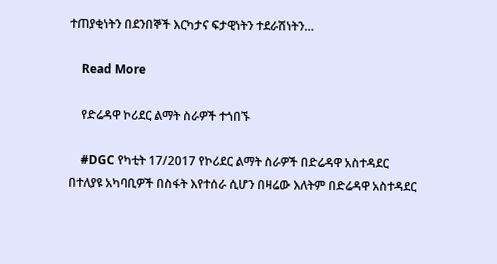ተጠያቂነትን በደንበኞች እርካታና ፍታዊነትን ተደራሽነትን…

    Read More

    የድሬዳዋ ኮሪደር ልማት ስራዎች ተጎበኙ

    #DGC የካቲት 17/2017 የኮሪደር ልማት ስራዎች በድሬዳዋ አስተዳደር በተለያዩ አካባቢዎች በስፋት እየተሰራ ሲሆን በዛሬው እለትም በድሬዳዋ አስተዳደር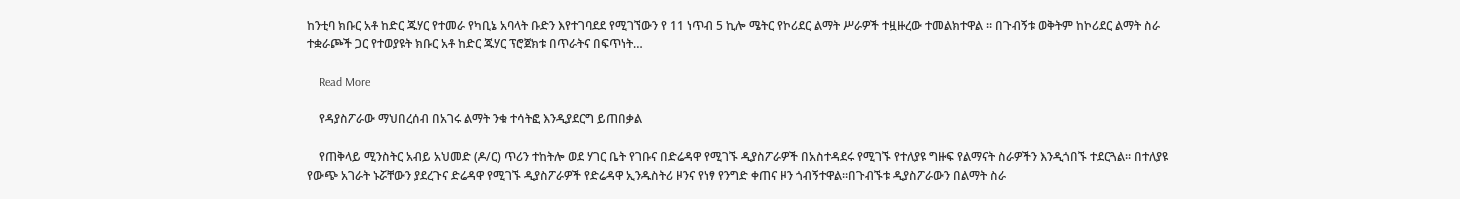ከንቲባ ክቡር አቶ ከድር ጁሃር የተመራ የካቢኔ አባላት ቡድን እየተገባደደ የሚገኘውን የ 11 ነጥብ 5 ኪሎ ሜትር የኮሪደር ልማት ሥራዎች ተዟዙረው ተመልክተዋል ። በጉብኝቱ ወቅትም ከኮሪደር ልማት ስራ ተቋራጮች ጋር የተወያዩት ክቡር አቶ ከድር ጁሃር ፕሮጀክቱ በጥራትና በፍጥነት…

    Read More

    የዳያስፖራው ማህበረሰብ በአገሩ ልማት ንቁ ተሳትፎ እንዲያደርግ ይጠበቃል

    የጠቅላይ ሚንስትር አብይ አህመድ (ዶ/ር) ጥሪን ተከትሎ ወደ ሃገር ቤት የገቡና በድሬዳዋ የሚገኙ ዲያስፖራዎች በአስተዳደሩ የሚገኙ የተለያዩ ግዙፍ የልማናት ስራዎችን እንዲጎበኙ ተደርጓል። በተለያዩ የውጭ አገራት ኑሯቸውን ያደረጉና ድሬዳዋ የሚገኙ ዲያስፖራዎች የድሬዳዋ ኢንዱስትሪ ዞንና የነፃ የንግድ ቀጠና ዞን ጎብኝተዋል።በጉብኙቱ ዲያስፖራውን በልማት ስራ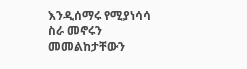እንዲሰማሩ የሚያነሳሳ ስራ መኖሩን መመልከታቸውን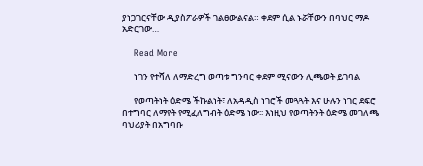ያነጋገርናቸው ዲያስፖራዎች ገልፀውልናል። ቀደም ሲል ኑሯቸውን በባህር ማዶ አድርገው…

    Read More

      ነገን የተሻለ ለማድረግ ወጣቱ ግንባር ቀደም ሚናውን ሊጫወት ይገባል

      የወጣትነት ዕድሜ ችኩልነት፣ ለአዳዲስ ነገሮች መጓጓት እና ሁሉን ነገር ደፍሮ በተግባር ለማየት የሚፈለግብት ዕድሜ ነው፡፡ እነዚህ የወጣትንት ዕድሜ መገለጫ ባህሪያት በአግባቡ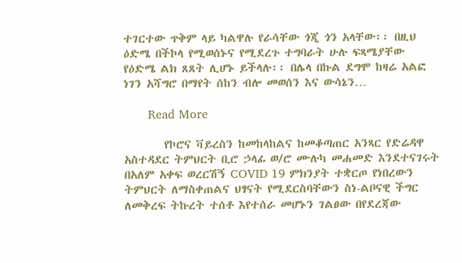ተገርተው ጥቅም ላይ ካልዋሉ የራሳቸው ጎጂ ጎን አላቸው፡፡ በዚህ ዕድሜ በችኮላ የሚወሰኑና የሚደረጉ ተግባራት ሁሉ ፍጻሜያቸው የዕድሜ ልክ ጸጸት ሊሆኑ ይችላሉ፡፡ በሌላ በኩል ደግሞ ከዛሬ አልፎ ነገን አሻግሮ በማየት ሰከን ብሎ መወሰን እና ውሳኔን…

      Read More

        የኮሮና ቫይረስን ከመከላከልና ከመቆጣጠር አንጻር የድሬዳዋ አስተዳደር ትምህርት ቢሮ ኃላፊ ወ/ሮ ሙሉካ መሐመድ እንደተናገሩት በአለም አቀፍ ወረርሽኝ COVID 19 ምክንያት ተቋርጦ የነበረውን ትምህርት ለማስቀጠልና ህፃናት የሚደርስባቸውን ስነ-ልቦናዊ ችግር ለመቅረፍ ትኩረት ተሰቶ እየተሰራ መሆኑን ገልፀው በየደረጃው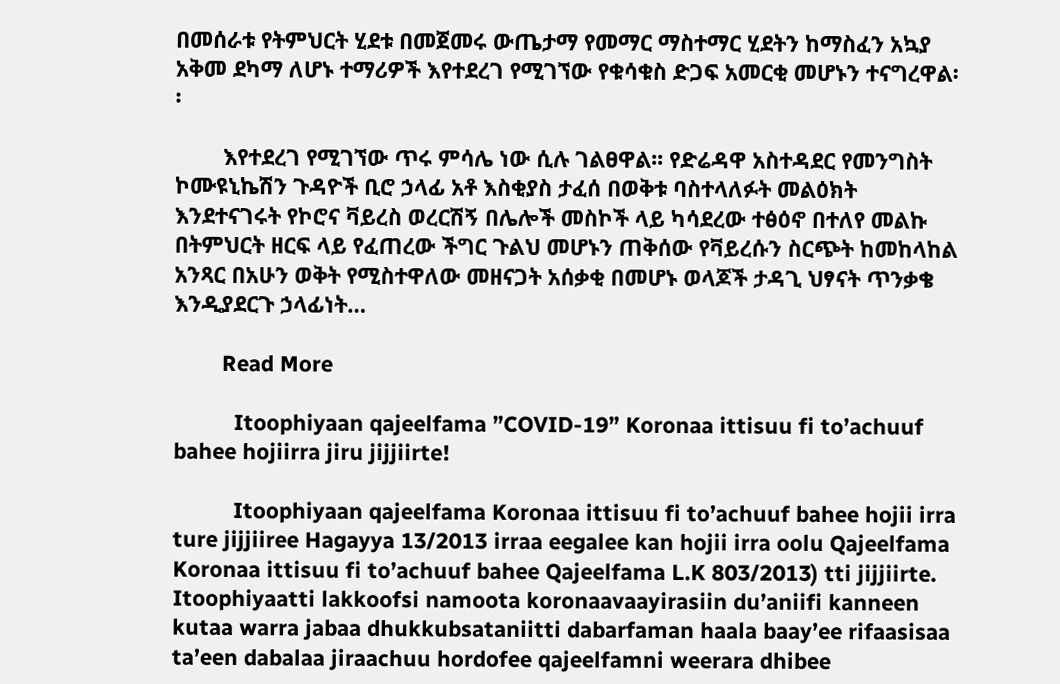በመሰራቱ የትምህርት ሂደቱ በመጀመሩ ውጤታማ የመማር ማስተማር ሂደትን ከማስፈን አኳያ አቅመ ደካማ ለሆኑ ተማሪዎች እየተደረገ የሚገኘው የቁሳቁስ ድጋፍ አመርቂ መሆኑን ተናግረዋል፡፡

        እየተደረገ የሚገኘው ጥሩ ምሳሌ ነው ሲሉ ገልፀዋል፡፡ የድሬዳዋ አስተዳደር የመንግስት ኮሙዩኒኬሽን ጉዳዮች ቢሮ ኃላፊ አቶ እስቂያስ ታፈሰ በወቅቱ ባስተላለፉት መልዕክት እንደተናገሩት የኮሮና ቫይረስ ወረርሽኝ በሌሎች መስኮች ላይ ካሳደረው ተፅዕኖ በተለየ መልኩ በትምህርት ዘርፍ ላይ የፈጠረው ችግር ጉልህ መሆኑን ጠቅሰው የቫይረሱን ስርጭት ከመከላከል አንጻር በአሁን ወቅት የሚስተዋለው መዘናጋት አሰቃቂ በመሆኑ ወላጆች ታዳጊ ህፃናት ጥንቃቄ እንዲያደርጉ ኃላፊነት…

        Read More

          Itoophiyaan qajeelfama ”COVID-19” Koronaa ittisuu fi to’achuuf bahee hojiirra jiru jijjiirte!

          Itoophiyaan qajeelfama Koronaa ittisuu fi to’achuuf bahee hojii irra ture jijjiiree Hagayya 13/2013 irraa eegalee kan hojii irra oolu Qajeelfama Koronaa ittisuu fi to’achuuf bahee Qajeelfama L.K 803/2013) tti jijjiirte. Itoophiyaatti lakkoofsi namoota koronaavaayirasiin du’aniifi kanneen kutaa warra jabaa dhukkubsataniitti dabarfaman haala baay’ee rifaasisaa ta’een dabalaa jiraachuu hordofee qajeelfamni weerara dhibee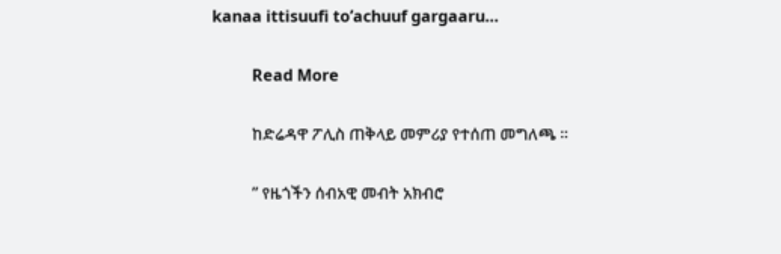kanaa ittisuufi to’achuuf gargaaru…

          Read More

          ከድሬዳዋ ፖሊስ ጠቅላይ መምሪያ የተሰጠ መግለጫ ።

          ” የዜጎችን ሰብአዊ መብት አክብሮ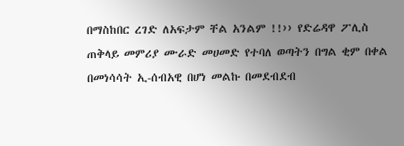በማስከበር ረገድ ለአፍታም ቸል አንልም !!›› የድሬዳዋ ፖሊስ ጠቅላይ መምሪያ ሙራድ መሀመድ የተባለ ወጣትን በግል ቂም በቀል በመነሳሳት ኢ-ሰብአዊ በሆነ መልኩ በመደብደብ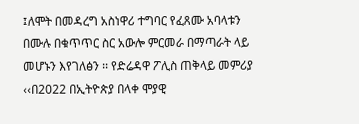፤ለሞት በመዳረግ አስነዋሪ ተግባር የፈጸሙ አባላቱን በሙሉ በቁጥጥር ስር አውሎ ምርመራ በማጣራት ላይ መሆኑን እየገለፅን ፡፡ የድሬዳዋ ፖሊስ ጠቅላይ መምሪያ ‹‹በ2022 በኢትዮጵያ በላቀ ሞያዊ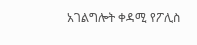አገልግሎት ቀዳሚ የፖሊስ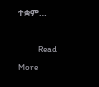ተቋም…

          Read More